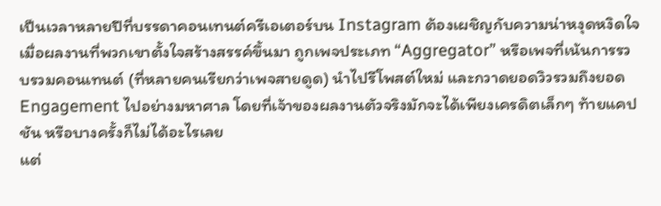เป็นเวลาหลายปีที่บรรดาคอนเทนต์ครีเอเตอร์บน Instagram ต้องเผชิญกับความน่าหงุดหงิดใจ เมื่อผลงานที่พวกเขาตั้งใจสร้างสรรค์ขึ้นมา ถูกเพจประเภท “Aggregator” หรือเพจที่เน้นการรวบรวมคอนเทนต์ (ที่หลายคนเรียกว่าเพจสายดูด) นำไปรีโพสต์ใหม่ และกวาดยอดวิวรวมถึงยอด Engagement ไปอย่างมหาศาล โดยที่เจ้าของผลงานตัวจริงมักจะได้เพียงเครดิตเล็กๆ ท้ายแคปชัน หรือบางครั้งก็ไม่ได้อะไรเลย
แต่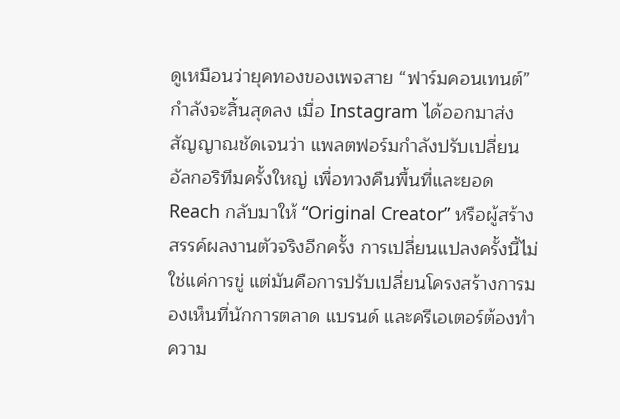ดูเหมือนว่ายุคทองของเพจสาย “ฟาร์มคอนเทนต์” กำลังจะสิ้นสุดลง เมื่อ Instagram ได้ออกมาส่งสัญญาณชัดเจนว่า แพลตฟอร์มกำลังปรับเปลี่ยนอัลกอริทึมครั้งใหญ่ เพื่อทวงคืนพื้นที่และยอด Reach กลับมาให้ “Original Creator” หรือผู้สร้างสรรค์ผลงานตัวจริงอีกครั้ง การเปลี่ยนแปลงครั้งนี้ไม่ใช่แค่การขู่ แต่มันคือการปรับเปลี่ยนโครงสร้างการมองเห็นที่นักการตลาด แบรนด์ และครีเอเตอร์ต้องทำความ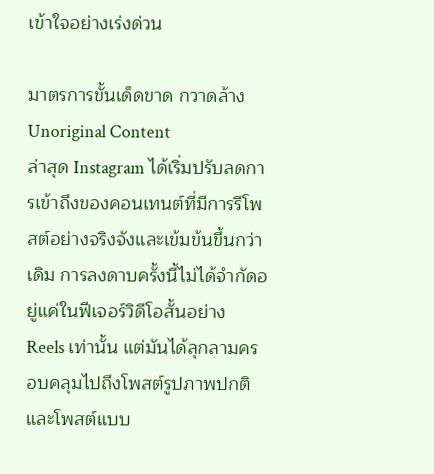เข้าใจอย่างเร่งด่วน

มาตรการขั้นเด็ดขาด กวาดล้าง Unoriginal Content
ล่าสุด Instagram ได้เริ่มปรับลดการเข้าถึงของคอนเทนต์ที่มีการรีโพสต์อย่างจริงจังและเข้มข้นขึ้นกว่าเดิม การลงดาบครั้งนี้ไม่ได้จำกัดอยู่แค่ในฟีเจอร์วิดีโอสั้นอย่าง Reels เท่านั้น แต่มันได้ลุกลามครอบคลุมไปถึงโพสต์รูปภาพปกติ และโพสต์แบบ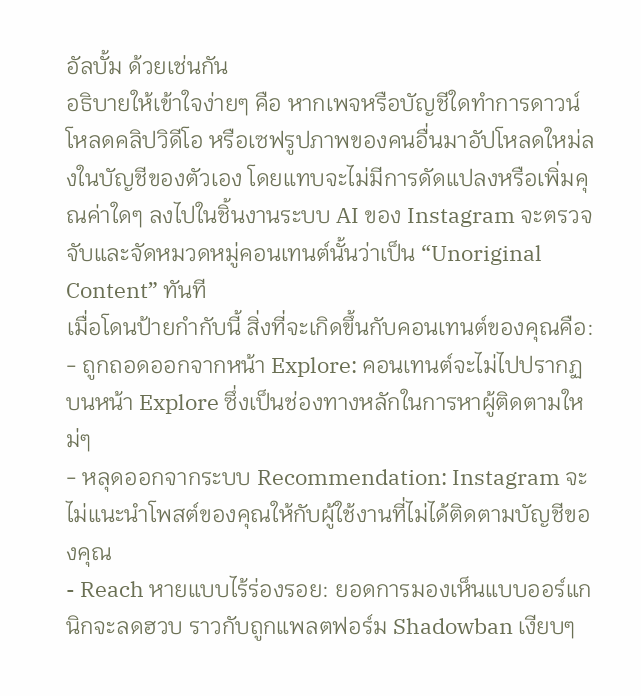อัลบั้ม ด้วยเช่นกัน
อธิบายให้เข้าใจง่ายๆ คือ หากเพจหรือบัญชีใดทำการดาวน์โหลดคลิปวิดีโอ หรือเซฟรูปภาพของคนอื่นมาอัปโหลดใหม่ลงในบัญชีของตัวเอง โดยแทบจะไม่มีการดัดแปลงหรือเพิ่มคุณค่าใดๆ ลงไปในชิ้นงานระบบ AI ของ Instagram จะตรวจจับและจัดหมวดหมู่คอนเทนต์นั้นว่าเป็น “Unoriginal Content” ทันที
เมื่อโดนป้ายกำกับนี้ สิ่งที่จะเกิดขึ้นกับคอนเทนต์ของคุณคือ:
- ถูกถอดออกจากหน้า Explore: คอนเทนต์จะไม่ไปปรากฏบนหน้า Explore ซึ่งเป็นช่องทางหลักในการหาผู้ติดตามใหม่ๆ
- หลุดออกจากระบบ Recommendation: Instagram จะไม่แนะนำโพสต์ของคุณให้กับผู้ใช้งานที่ไม่ได้ติดตามบัญชีของคุณ
- Reach หายแบบไร้ร่องรอย: ยอดการมองเห็นแบบออร์แกนิกจะลดฮวบ ราวกับถูกแพลตฟอร์ม Shadowban เงียบๆ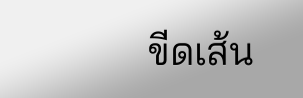ขีดเส้น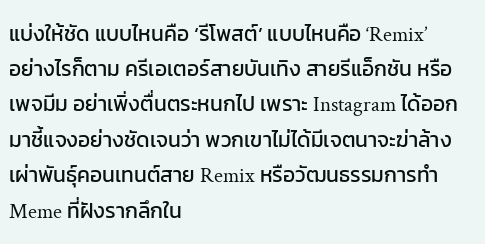แบ่งให้ชัด แบบไหนคือ ‘รีโพสต์’ แบบไหนคือ ‘Remix’
อย่างไรก็ตาม ครีเอเตอร์สายบันเทิง สายรีแอ็กชัน หรือเพจมีม อย่าเพิ่งตื่นตระหนกไป เพราะ Instagram ได้ออกมาชี้แจงอย่างชัดเจนว่า พวกเขาไม่ได้มีเจตนาจะฆ่าล้างเผ่าพันธุ์คอนเทนต์สาย Remix หรือวัฒนธรรมการทำ Meme ที่ฝังรากลึกใน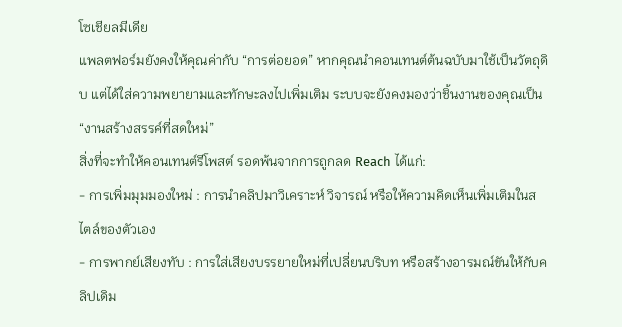โซเชียลมีเดีย
แพลตฟอร์มยังคงให้คุณค่ากับ “การต่อยอด” หากคุณนำคอนเทนต์ต้นฉบับมาใช้เป็นวัตถุดิบ แต่ได้ใส่ความพยายามและทักษะลงไปเพิ่มเติม ระบบจะยังคงมองว่าชิ้นงานของคุณเป็น “งานสร้างสรรค์ที่สดใหม่”
สิ่งที่จะทำให้คอนเทนต์รีโพสต์ รอดพ้นจากการถูกลด Reach ได้แก่:
- การเพิ่มมุมมองใหม่ : การนำคลิปมาวิเคราะห์ วิจารณ์ หรือให้ความคิดเห็นเพิ่มเติมในสไตล์ของตัวเอง
- การพากย์เสียงทับ : การใส่เสียงบรรยายใหม่ที่เปลี่ยนบริบท หรือสร้างอารมณ์ขันให้กับคลิปเดิม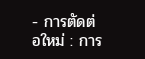- การตัดต่อใหม่ : การ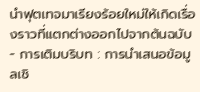นำฟุตเทจมาเรียงร้อยใหม่ให้เกิดเรื่องราวที่แตกต่างออกไปจากต้นฉบับ
- การเติมบริบท : การนำเสนอข้อมูลเชิ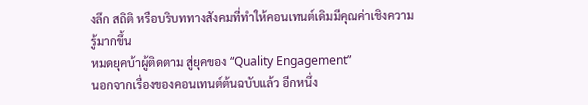งลึก สถิติ หรือบริบททางสังคมที่ทำให้คอนเทนต์เดิมมีคุณค่าเชิงความรู้มากขึ้น
หมดยุคบ้าผู้ติดตาม สู่ยุคของ “Quality Engagement”
นอกจากเรื่องของคอนเทนต์ต้นฉบับแล้ว อีกหนึ่ง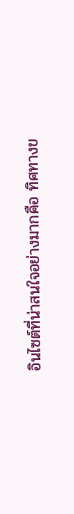อินไซต์ที่น่าสนใจอย่างมากคือ ทิศทางข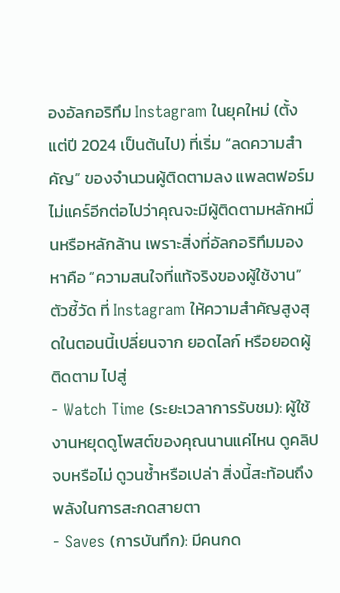องอัลกอริทึม Instagram ในยุคใหม่ (ตั้งแต่ปี 2024 เป็นต้นไป) ที่เริ่ม “ลดความสำคัญ” ของจำนวนผู้ติดตามลง แพลตฟอร์มไม่แคร์อีกต่อไปว่าคุณจะมีผู้ติดตามหลักหมื่นหรือหลักล้าน เพราะสิ่งที่อัลกอริทึมมองหาคือ “ความสนใจที่แท้จริงของผู้ใช้งาน”
ตัวชี้วัด ที่ Instagram ให้ความสำคัญสูงสุดในตอนนี้เปลี่ยนจาก ยอดไลก์ หรือยอดผู้ติดตาม ไปสู่
- Watch Time (ระยะเวลาการรับชม): ผู้ใช้งานหยุดดูโพสต์ของคุณนานแค่ไหน ดูคลิปจบหรือไม่ ดูวนซ้ำหรือเปล่า สิ่งนี้สะท้อนถึงพลังในการสะกดสายตา
- Saves (การบันทึก): มีคนกด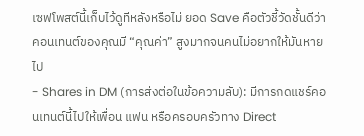เซฟโพสต์นี้เก็บไว้ดูทีหลังหรือไม่ ยอด Save คือตัวชี้วัดชั้นดีว่าคอนเทนต์ของคุณมี “คุณค่า” สูงมากจนคนไม่อยากให้มันหายไป
- Shares in DM (การส่งต่อในข้อความลับ): มีการกดแชร์คอนเทนต์นี้ไปให้เพื่อน แฟน หรือครอบครัวทาง Direct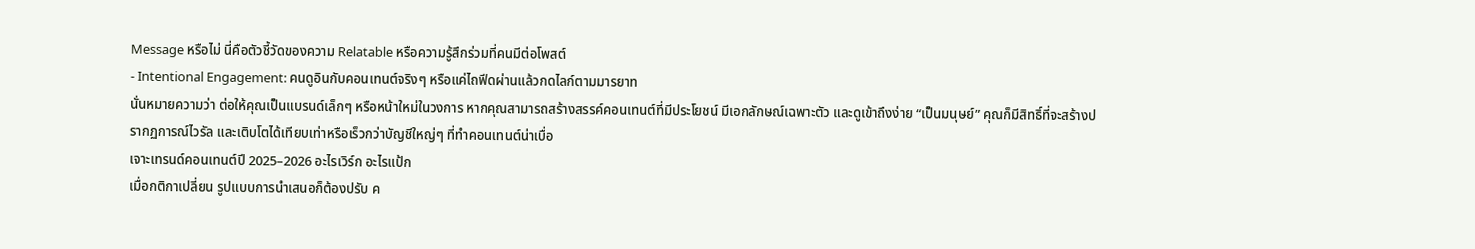Message หรือไม่ นี่คือตัวชี้วัดของความ Relatable หรือความรู้สึกร่วมที่คนมีต่อโพสต์
- Intentional Engagement: คนดูอินกับคอนเทนต์จริงๆ หรือแค่ไถฟีดผ่านแล้วกดไลก์ตามมารยาท
นั่นหมายความว่า ต่อให้คุณเป็นแบรนด์เล็กๆ หรือหน้าใหม่ในวงการ หากคุณสามารถสร้างสรรค์คอนเทนต์ที่มีประโยชน์ มีเอกลักษณ์เฉพาะตัว และดูเข้าถึงง่าย “เป็นมนุษย์” คุณก็มีสิทธิ์ที่จะสร้างปรากฏการณ์ไวรัล และเติบโตได้เทียบเท่าหรือเร็วกว่าบัญชีใหญ่ๆ ที่ทำคอนเทนต์น่าเบื่อ
เจาะเทรนด์คอนเทนต์ปี 2025–2026 อะไรเวิร์ก อะไรแป้ก
เมื่อกติกาเปลี่ยน รูปแบบการนำเสนอก็ต้องปรับ ค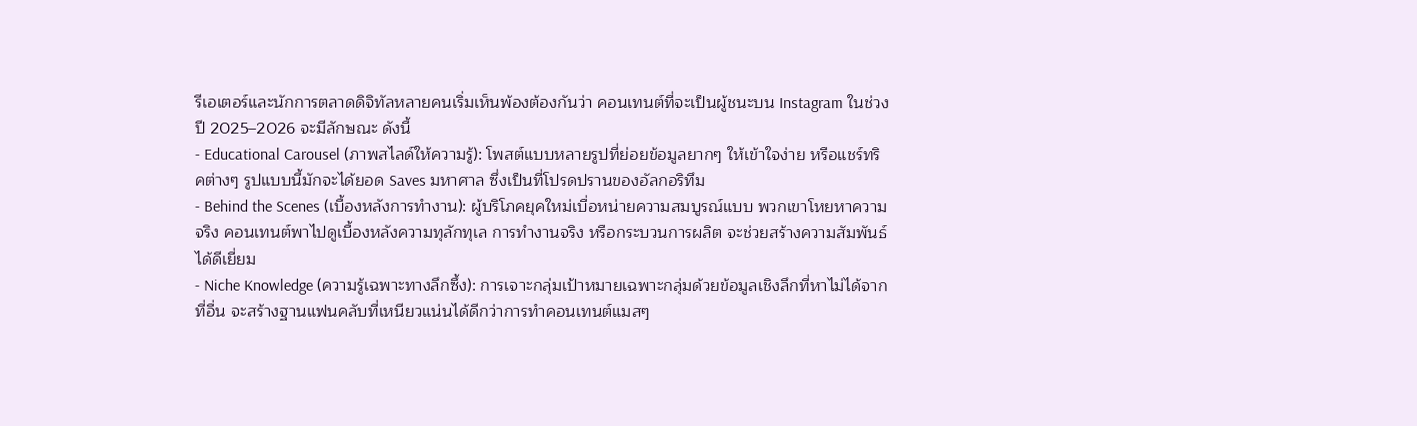รีเอเตอร์และนักการตลาดดิจิทัลหลายคนเริ่มเห็นพ้องต้องกันว่า คอนเทนต์ที่จะเป็นผู้ชนะบน Instagram ในช่วงปี 2025–2026 จะมีลักษณะ ดังนี้
- Educational Carousel (ภาพสไลด์ให้ความรู้): โพสต์แบบหลายรูปที่ย่อยข้อมูลยากๆ ให้เข้าใจง่าย หรือแชร์ทริคต่างๆ รูปแบบนี้มักจะได้ยอด Saves มหาศาล ซึ่งเป็นที่โปรดปรานของอัลกอริทึม
- Behind the Scenes (เบื้องหลังการทำงาน): ผู้บริโภคยุคใหม่เบื่อหน่ายความสมบูรณ์แบบ พวกเขาโหยหาความจริง คอนเทนต์พาไปดูเบื้องหลังความทุลักทุเล การทำงานจริง หรือกระบวนการผลิต จะช่วยสร้างความสัมพันธ์ได้ดีเยี่ยม
- Niche Knowledge (ความรู้เฉพาะทางลึกซึ้ง): การเจาะกลุ่มเป้าหมายเฉพาะกลุ่มด้วยข้อมูลเชิงลึกที่หาไม่ได้จากที่อื่น จะสร้างฐานแฟนคลับที่เหนียวแน่นได้ดีกว่าการทำคอนเทนต์แมสๆ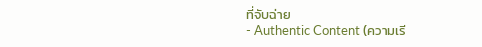ที่จับฉ่าย
- Authentic Content (ความเรี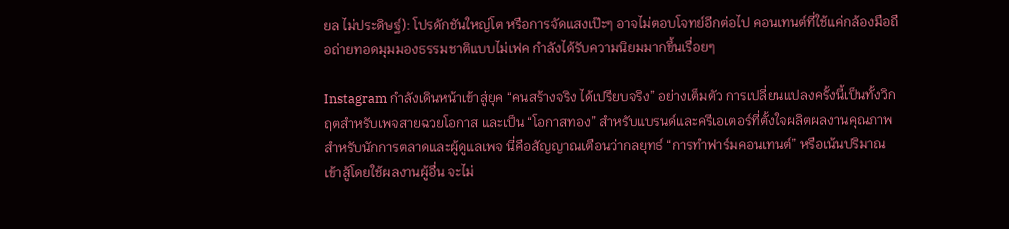ยล ไม่ประดิษฐ์): โปรดักชันใหญ่โต หรือการจัดแสงเป๊ะๆ อาจไม่ตอบโจทย์อีกต่อไป คอนเทนต์ที่ใช้แค่กล้องมือถือถ่ายทอดมุมมองธรรมชาติแบบไม่เฟค กำลังได้รับความนิยมมากขึ้นเรื่อยๆ

Instagram กำลังเดินหน้าเข้าสู่ยุค “คนสร้างจริง ได้เปรียบจริง” อย่างเต็มตัว การเปลี่ยนแปลงครั้งนี้เป็นทั้งวิกฤตสำหรับเพจสายฉวยโอกาส และเป็น “โอกาสทอง” สำหรับแบรนด์และครีเอเตอร์ที่ตั้งใจผลิตผลงานคุณภาพ
สำหรับนักการตลาดและผู้ดูแลเพจ นี่คือสัญญาณเตือนว่ากลยุทธ์ “การทำฟาร์มคอนเทนต์” หรือเน้นปริมาณเข้าสู้โดยใช้ผลงานผู้อื่น จะไม่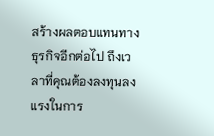สร้างผลตอบแทนทางธุรกิจอีกต่อไป ถึงเวลาที่คุณต้องลงทุนลงแรงในการ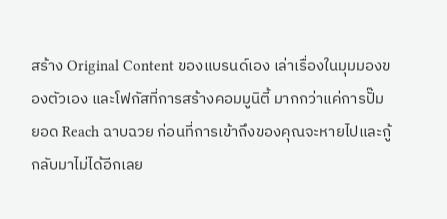สร้าง Original Content ของแบรนด์เอง เล่าเรื่องในมุมมองของตัวเอง และโฟกัสที่การสร้างคอมมูนิตี้ มากกว่าแค่การปั๊มยอด Reach ฉาบฉวย ก่อนที่การเข้าถึงของคุณจะหายไปและกู้กลับมาไม่ได้อีกเลย